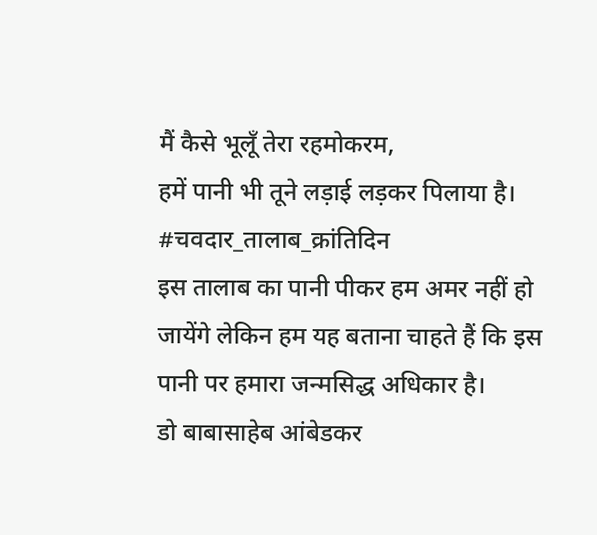मैं कैसे भूलूँ तेरा रहमोकरम,
हमें पानी भी तूने लड़ाई लड़कर पिलाया है।
#चवदार_तालाब_क्रांतिदिन
इस तालाब का पानी पीकर हम अमर नहीं हो जायेंगे लेकिन हम यह बताना चाहते हैं कि इस पानी पर हमारा जन्मसिद्ध अधिकार है।
डो बाबासाहेब आंबेडकर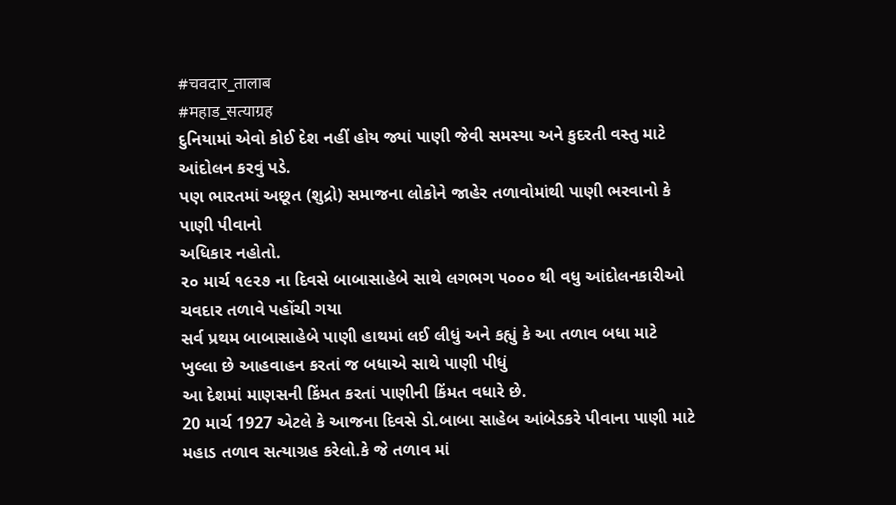#चवदार_तालाब
#महाड_सत्याग्रह
દુનિયામાં એવો કોઈ દેશ નહીં હોય જ્યાં પાણી જેવી સમસ્યા અને કુદરતી વસ્તુ માટે આંદોલન કરવું પડે.
પણ ભારતમાં અછૂત (શુદ્રો) સમાજના લોકોને જાહેર તળાવોમાંથી પાણી ભરવાનો કે પાણી પીવાનો
અધિકાર નહોતો.
૨૦ માર્ચ ૧૯૨૭ ના દિવસે બાબાસાહેબે સાથે લગભગ ૫૦૦૦ થી વધુ આંદોલનકારીઓ ચવદાર તળાવે પહોંચી ગયા
સર્વ પ્રથમ બાબાસાહેબે પાણી હાથમાં લઈ લીધું અને કહ્યું કે આ તળાવ બધા માટે ખુલ્લા છે આહવાહન કરતાં જ બધાએ સાથે પાણી પીધું
આ દેશમાં માણસની કિંમત કરતાં પાણીની કિંમત વધારે છે.
20 માર્ચ 1927 એટલે કે આજના દિવસે ડો.બાબા સાહેબ આંબેડકરે પીવાના પાણી માટે મહાડ તળાવ સત્યાગ્રહ કરેલો.કે જે તળાવ માં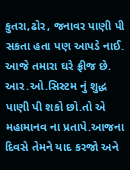કુતરા,ઢોર, જનાવર પાણી પી સકતા હતા પણ આપડે નાઈ.
આજે તમારા ઘરે ફ્રીજ છે. આર.ઓ.સિસ્ટમ નું શુદ્ધ પાણી પી શકો છો.તો એ મહામાનવ ના પ્રતાપે.આજના દિવસે તેમને યાદ કરજો અને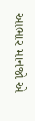આભાર માનજો એ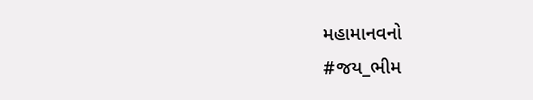મહામાનવનો
#જય_ભીમ